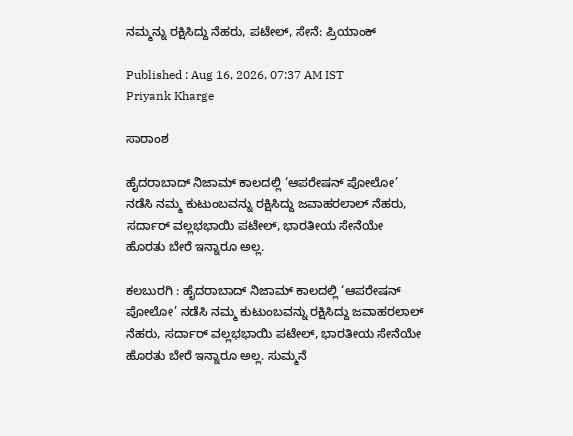ನಮ್ಮನ್ನು ರಕ್ಷಿಸಿದ್ದು ನೆಹರು, ಪಟೇಲ್‌, ಸೇನೆ: ಪ್ರಿಯಾಂಕ್‌

Published : Aug 16, 2026, 07:37 AM IST
Priyank Kharge

ಸಾರಾಂಶ

ಹೈದರಾಬಾದ್‌ ನಿಜಾಮ್‌ ಕಾಲದಲ್ಲಿ ‘ಆಪರೇಷನ್‌ ಪೋಲೋ’ ನಡೆಸಿ ನಮ್ಮ ಕುಟುಂಬವನ್ನು ರಕ್ಷಿಸಿದ್ದು ಜವಾಹರಲಾಲ್‌ ನೆಹರು, ಸರ್ದಾರ್‌ ವಲ್ಲಭಭಾಯಿ ಪಟೇಲ್‌, ಭಾರತೀಯ ಸೇನೆಯೇ ಹೊರತು ಬೇರೆ ಇನ್ನಾರೂ ಅಲ್ಲ.

ಕಲಬುರಗಿ : ಹೈದರಾಬಾದ್‌ ನಿಜಾಮ್‌ ಕಾಲದಲ್ಲಿ ‘ಆಪರೇಷನ್‌ ಪೋಲೋ’ ನಡೆಸಿ ನಮ್ಮ ಕುಟುಂಬವನ್ನು ರಕ್ಷಿಸಿದ್ದು ಜವಾಹರಲಾಲ್‌ ನೆಹರು, ಸರ್ದಾರ್‌ ವಲ್ಲಭಭಾಯಿ ಪಟೇಲ್‌, ಭಾರತೀಯ ಸೇನೆಯೇ ಹೊರತು ಬೇರೆ ಇನ್ನಾರೂ ಅಲ್ಲ. ಸುಮ್ಮನೆ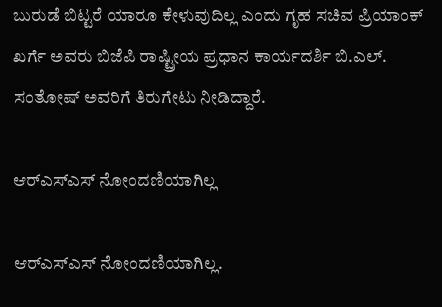ಬುರುಡೆ ಬಿಟ್ಟರೆ ಯಾರೂ ಕೇಳುವುದಿಲ್ಲ ಎಂದು ಗೃಹ ಸಚಿವ ಪ್ರಿಯಾಂಕ್‌ ಖರ್ಗೆ ಅವರು ಬಿಜೆಪಿ ರಾಷ್ಟ್ರೀಯ ಪ್ರಧಾನ ಕಾರ್ಯದರ್ಶಿ ಬಿ.ಎಲ್‌. ಸಂತೋಷ್‌ ಅವರಿಗೆ ತಿರುಗೇಟು ನೀಡಿದ್ದಾರೆ.

ಆರ್‌ಎಸ್‌ಎಸ್‌ ನೋಂದಣಿಯಾಗಿಲ್ಲ

ಆರ್‌ಎಸ್‌ಎಸ್‌ ನೋಂದಣಿಯಾಗಿಲ್ಲ.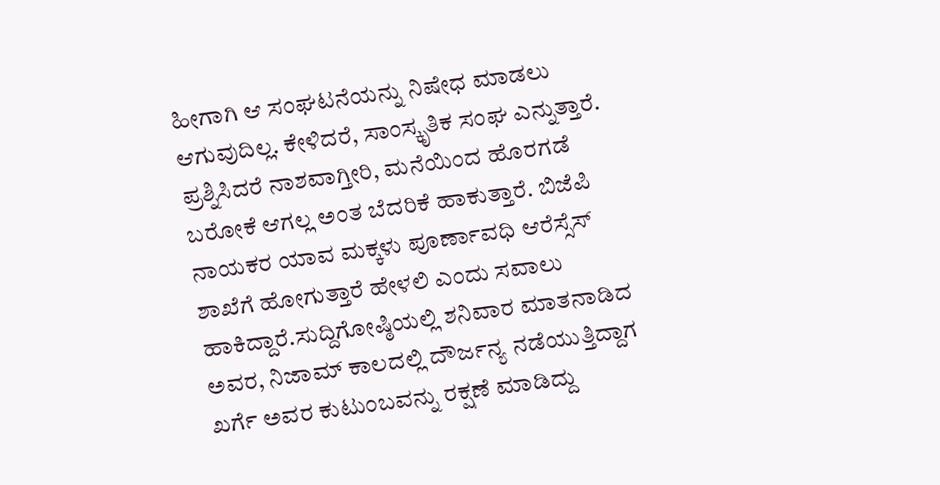ಹೀಗಾಗಿ ಆ ಸಂಘಟನೆಯನ್ನು ನಿಷೇಧ ಮಾಡಲು ಆಗುವುದಿಲ್ಲ. ಕೇಳಿದರೆ, ಸಾಂಸ್ಕೃತಿಕ ಸಂಘ ಎನ್ನುತ್ತಾರೆ. ಪ್ರಶ್ನಿಸಿದರೆ ನಾಶವಾಗ್ತೀರಿ, ಮನೆಯಿಂದ ಹೊರಗಡೆ ಬರೋಕೆ ಆಗಲ್ಲ ಅಂತ ಬೆದರಿಕೆ ಹಾಕುತ್ತಾರೆ. ಬಿಜೆಪಿ ನಾಯಕರ ಯಾವ ಮಕ್ಕಳು ಪೂರ್ಣಾವಧಿ ಆರೆಸ್ಸೆಸ್‌ ಶಾಖೆಗೆ ಹೋಗುತ್ತಾರೆ ಹೇಳಲಿ ಎಂದು ಸವಾಲು ಹಾಕಿದ್ದಾರೆ.ಸುದ್ದಿಗೋಷ್ಠಿಯಲ್ಲಿ ಶನಿವಾರ ಮಾತನಾಡಿದ ಅವರ, ನಿಜಾಮ್ ಕಾಲದಲ್ಲಿ ದೌರ್ಜನ್ಯ ನಡೆಯುತ್ತಿದ್ದಾಗ ಖರ್ಗೆ ಅವರ ಕುಟುಂಬವನ್ನು ರಕ್ಷಣೆ ಮಾಡಿದ್ದು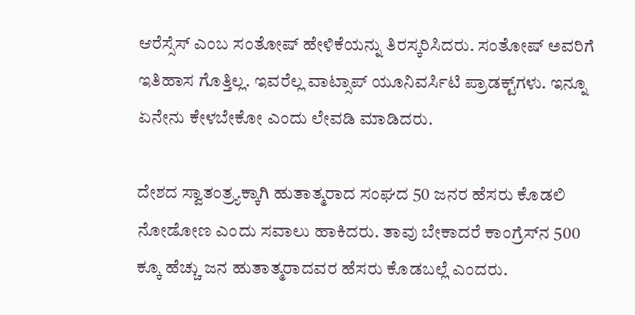ಆರೆಸ್ಸೆಸ್‌ ಎಂಬ ಸಂತೋಷ್‌ ಹೇಳಿಕೆಯನ್ನು ತಿರಸ್ಕರಿಸಿದರು. ಸಂತೋಷ್‌ ಅವರಿಗೆ ಇತಿಹಾಸ ಗೊತ್ತಿಲ್ಲ. ಇವರೆಲ್ಲ ವಾಟ್ಸಾಪ್‌ ಯೂನಿವರ್ಸಿಟಿ ಪ್ರಾಡಕ್ಟ್‌ಗಳು. ಇನ್ನೂ ಏನೇನು ಕೇಳಬೇಕೋ ಎಂದು ಲೇವಡಿ ಮಾಡಿದರು.

ದೇಶದ ಸ್ವಾತಂತ್ರ್ಯಕ್ಕಾಗಿ ಹುತಾತ್ಮರಾದ ಸಂಘದ 50 ಜನರ ಹೆಸರು ಕೊಡಲಿ ನೋಡೋಣ ಎಂದು ಸವಾಲು ಹಾಕಿದರು. ತಾವು ಬೇಕಾದರೆ ಕಾಂಗ್ರೆಸ್‌ನ 500 ಕ್ಕೂ ಹೆಚ್ಚು ಜನ ಹುತಾತ್ಮರಾದವರ ಹೆಸರು ಕೊಡಬಲ್ಲೆ ಎಂದರು.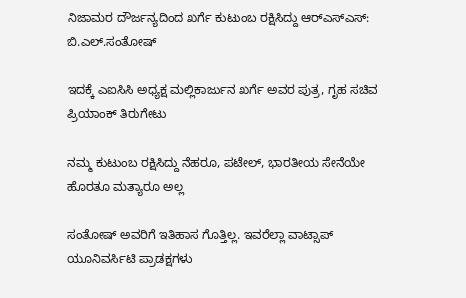ನಿಜಾಮರ ದೌರ್ಜನ್ಯದಿಂದ ಖರ್ಗೆ ಕುಟುಂಬ ರಕ್ಷಿಸಿದ್ದು ಆರ್‌ಎಸ್‌ಎಸ್‌: ಬಿ.ಎಲ್‌.ಸಂತೋಷ್‌

ಇದಕ್ಕೆ ಎಐಸಿಸಿ ಅಧ್ಯಕ್ಷ ಮಲ್ಲಿಕಾರ್ಜುನ ಖರ್ಗೆ ಅವರ ಪುತ್ರ, ಗೃಹ ಸಚಿವ ಪ್ರಿಯಾಂಕ್‌ ತಿರುಗೇಟು

ನಮ್ಮ ಕುಟುಂಬ ರಕ್ಷಿಸಿದ್ದು ನೆಹರೂ, ಪಟೇಲ್‌, ಭಾರತೀಯ ಸೇನೆಯೇ ಹೊರತೂ ಮತ್ಯಾರೂ ಅಲ್ಲ

ಸಂತೋಷ್‌ ಅವರಿಗೆ ಇತಿಹಾಸ ಗೊತ್ತಿಲ್ಲ. ಇವರೆಲ್ಲಾ ವಾಟ್ಸಾಪ್‌ ಯೂನಿವರ್ಸಿಟಿ ಪ್ರಾಡಕ್ಷಗಳು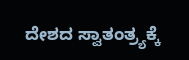ದೇಶದ ಸ್ವಾತಂತ್ರ್ಯಕ್ಕೆ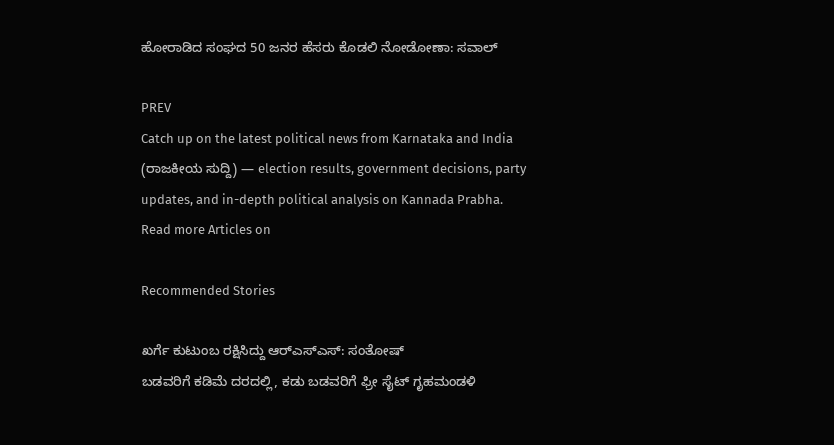ಹೋರಾಡಿದ ಸಂಘದ 50 ಜನರ ಹೆಸರು ಕೊಡಲಿ ನೋಡೋಣಾ: ಸವಾಲ್‌

PREV
Catch up on the latest political news from Karnataka and India (ರಾಜಕೀಯ ಸುದ್ದಿ) — election results, government decisions, party updates, and in-depth political analysis on Kannada Prabha.
Read more Articles on

Recommended Stories

ಖರ್ಗೆ ಕುಟುಂಬ ರಕ್ಷಿಸಿದ್ದು ಆರ್‌ಎಸ್‌ಎಸ್‌: ಸಂತೋಷ್‌
ಬಡವರಿಗೆ ಕಡಿಮೆ ದರದಲ್ಲಿ, ಕಡು ಬಡವರಿಗೆ ಫ್ರೀ ಸೈಟ್‌ ಗೃಹಮಂಡಳಿ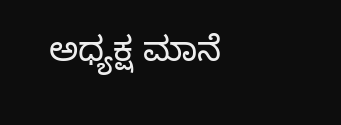ಅಧ್ಯಕ್ಷ ಮಾನೆ